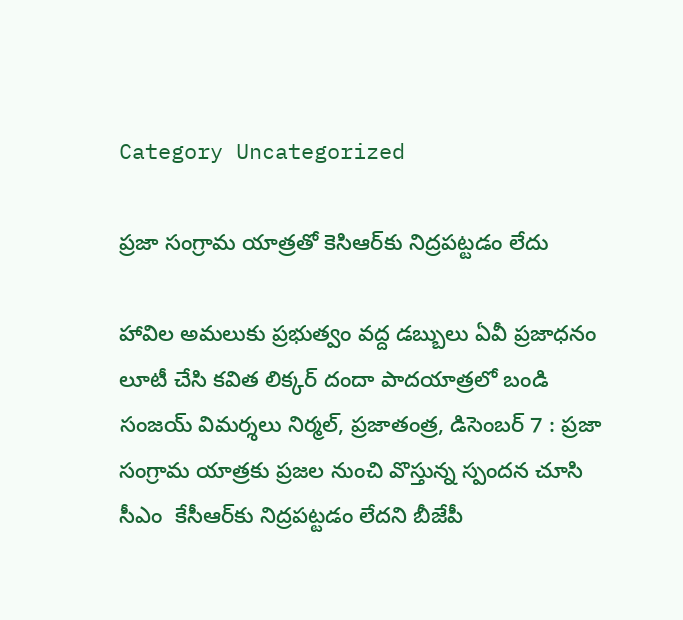Category Uncategorized

ప్రజా సంగ్రామ యాత్రతో కెసిఆర్‌కు నిద్రపట్టడం లేదు

హావిల అమలుకు ప్రభుత్వం వద్ద డబ్బులు ఏవీ ప్రజాధనం లూటీ చేసి కవిత లిక్కర్‌ ‌దందా పాదయాత్రలో బండి సంజయ్‌ ‌విమర్శలు నిర్మల్‌, ప్రజాతంత్ర, డిసెంబర్‌ 7 : ప్రజా సంగ్రామ యాత్రకు ప్రజల నుంచి వొస్తున్న స్పందన చూసి సీఎం  కేసీఆర్‌కు నిద్రపట్టడం లేదని బీజేపీ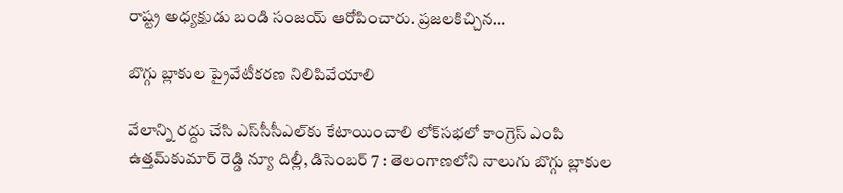రాష్ట్ర అధ్యక్షుడు బండి సంజయ్‌ ఆరోపించారు. ప్రజలకిచ్చిన…

బొగ్గు బ్లాకుల ప్రైవేటీకరణ నిలిపివేయాలి

వేలాన్ని రద్దు చేసి ఎస్‌సీసీఎల్‌కు కేటాయించాలి లోక్‌సభలో కాంగ్రెస్‌ ఎం‌పి ఉత్తమ్‌కుమార్‌ ‌రెడ్డి న్యూ దిల్లీ, డిసెంబర్‌ 7 : తెలంగాణలోని నాలుగు బొగ్గు బ్లాకుల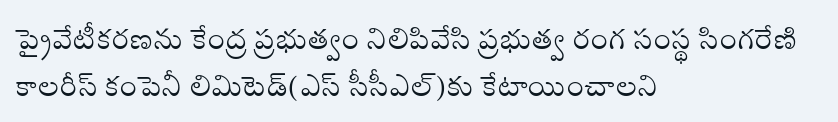ప్రైవేటీకరణను కేంద్ర ప్రభుత్వం నిలిపివేసి ప్రభుత్వ రంగ సంస్థ సింగరేణి కాలరీస్‌ ‌కంపెనీ లిమిటెడ్‌(ఎస్‌ ‌సీసీఎల్‌)కు కేటాయించాలని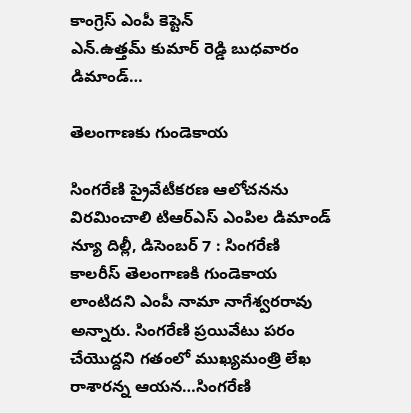కాంగ్రెస్‌ ఎం‌పీ కెప్టెన్‌ ఎన్‌.ఉత్తమ్‌ ‌కుమార్‌ ‌రెడ్డి బుధవారం డిమాండ్‌…

తెలంగాణకు గుండెకాయ

సింగరేణి ప్రైవేటీకరణ ఆలోచనను విరమించాలి టిఆర్‌ఎస్‌ ఎం‌పిల డిమాండ్‌ న్యూ దిల్లీ, డిసెంబర్‌ 7 : సింగరేణి కాలరీస్‌ ‌తెలంగాణకి గుండెకాయ లాంటిదని ఎంపీ నామా నాగేశ్వరరావు అన్నారు. సింగరేణి ప్రయివేటు పరం చేయొద్దని గతంలో ముఖ్యమంత్రి లేఖ రాశారన్న ఆయన…సింగరేణి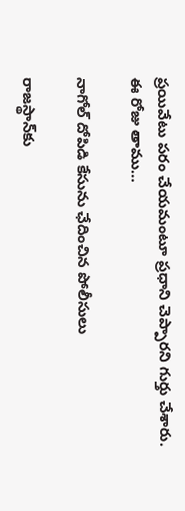ప్రయివేటు పరం చేయమంటూ ప్రధాని చెప్పారని గుర్తు చేశారు. ఈ రోజు తాము…

నాగోల్‌ ‌దోపిడి కేసును ఛేదించిన పోలీసులు

రాజస్థాన్‌కు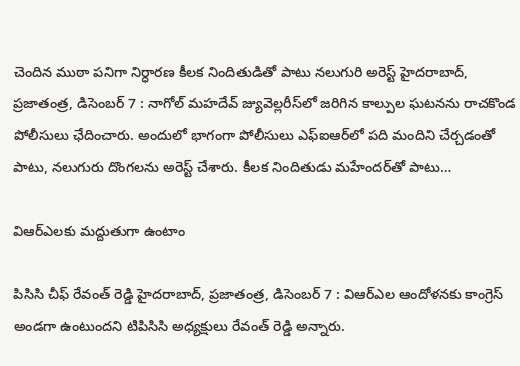చెందిన ముఠా పనిగా నిర్ధారణ కీలక నిందితుడితో పాటు నలుగురి అరెస్ట్ హైదరాబాద్‌, ప్రజాతంత్ర, డిసెంబర్‌ 7 : నాగోల్‌ ‌మహదేవ్‌ ‌జ్యువెల్లరీస్‌లో జరిగిన కాల్పుల ఘటనను రాచకొండ పోలీసులు ఛేదించారు. అందులో భాగంగా పోలీసులు ఎఫ్‌ఐఆర్‌లో పది మందిని చేర్చడంతో పాటు, నలుగురు దొంగలను అరెస్ట్ ‌చేశారు. కీలక నిందితుడు మహేందర్‌తో పాటు…

విఆర్‌ఎలకు మద్దుతుగా ఉంటాం

పిసిసి చీఫ్‌ ‌రేవంత్‌ ‌రెడ్డి హైదరాబాద్‌, ప్రజాతంత్ర, డిసెంబర్‌ 7 : విఆర్‌ఎల ఆందోళనకు కాంగ్రెస్‌ అం‌డగా ఉంటుందని టిపిసిసి అధ్యక్షులు రేవంత్‌ ‌రెడ్డి అన్నారు.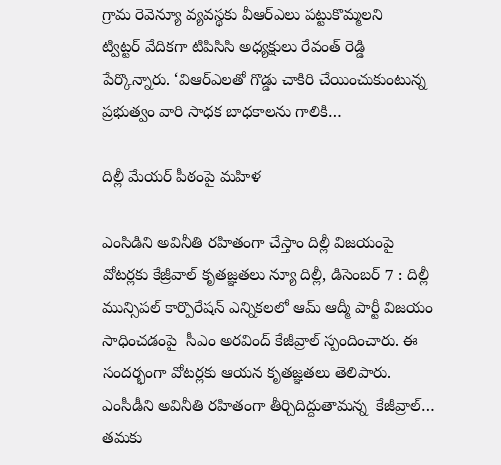గ్రామ రెవెన్యూ వ్యవస్థకు వీఆర్‌ఎలు పట్టుకొమ్మలని ట్విట్టర్‌ ‌వేదికగా టిపిసిసి అధ్యక్షులు రేవంత్‌ ‌రెడ్డి పేర్కొన్నారు. ‘విఆర్‌ఎలతో గొడ్డు చాకిరి చేయించుకుంటున్న ప్రభుత్వం వారి సాధక బాధకాలను గాలికి…

దిల్లీ మేయర్‌ ‌పీఠంపై మహిళ

ఎంసిడిని అవినీతి రహితంగా చేస్తాం దిల్లీ విజయంపై వోటర్లకు కేజ్రీవాల్‌ ‌కృతజ్ఞతలు న్యూ దిల్లీ, డిసెంబర్‌ 7 : దిల్లీ మున్సిపల్‌ ‌కార్పొరేషన్‌ ఎన్నికలలో ఆమ్‌ ఆద్మీ పార్టీ విజయం సాధించడంపై  సీఎం అరవింద్‌ ‌కేజీవ్రాల్‌ ‌స్పందించారు. ఈ సందర్భంగా వోటర్లకు ఆయన కృతజ్ఞతలు తెలిపారు. ఎంసీడీని అవినీతి రహితంగా తీర్చిదిద్దుతామన్న  కేజీవ్రాల్‌… తమకు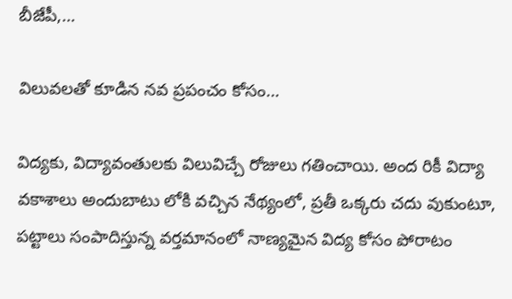బీజేపీ,…

విలువలతో కూడిన నవ ప్రపంచం కోసం…

విద్యకు, విద్యావంతులకు విలువిచ్చే రోజులు గతించాయి. అంద రికీ విద్యా వకాశాలు అందుబాటు లోకి వచ్చిన నేథ్యంలో, ప్రతీ ఒక్కరు చదు వుకుంటూ, పట్టాలు సంపాదిస్తున్న వర్తమానంలో నాణ్యమైన విద్య కోసం పోరాటం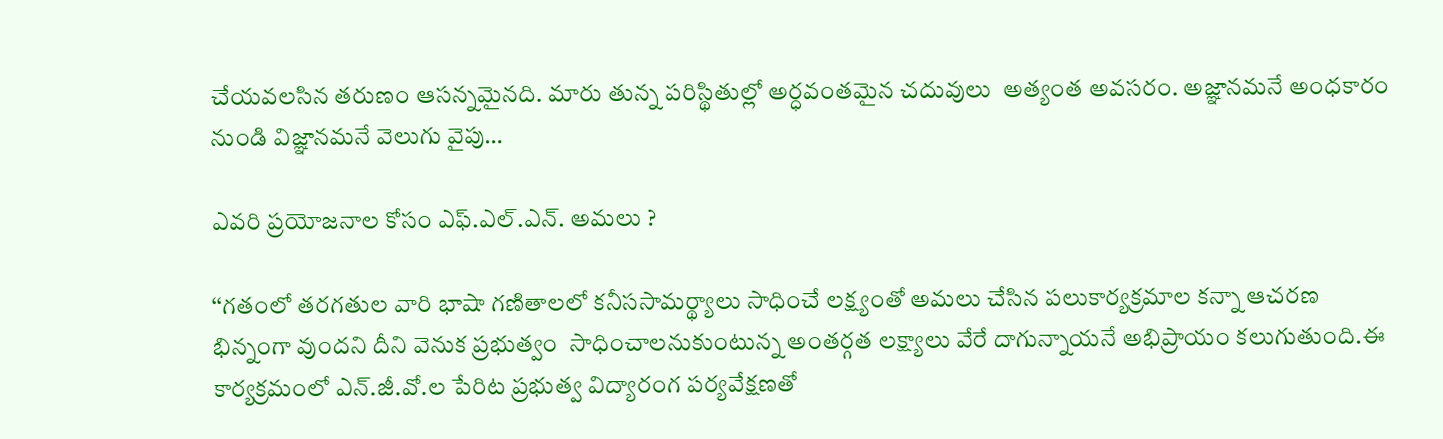చేయవలసిన తరుణం ఆసన్నమైనది. మారు తున్న పరిస్థితుల్లో అర్ధవంతమైన చదువులు  అత్యంత అవసరం. అజ్ఞానమనే అంధకారం నుండి విజ్ఞానమనే వెలుగు వైపు…

ఎవరి ప్రయోజనాల కోసం ఎఫ్‌.ఎల్‌.ఎన్‌. అమలు ?

‘‘గతంలో తరగతుల వారి భాషా గణితాలలో కనీససామర్థ్యాలు సాధించే లక్ష్యంతో అమలు చేసిన పలుకార్యక్రమాల కన్నా ఆచరణ భిన్నంగా వుందని దీని వెనుక ప్రభుత్వం  సాధించాలనుకుంటున్న అంతర్గత లక్ష్యాలు వేరే దాగున్నాయనే అభిప్రాయం కలుగుతుంది.ఈ కార్యక్రమంలో ఎన్‌.జీ.వో.ల పేరిట ప్రభుత్వ విద్యారంగ పర్యవేక్షణతో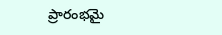ప్రారంభమై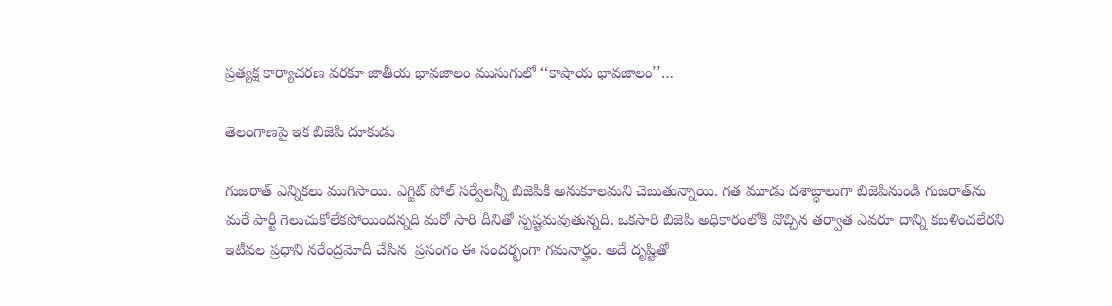ప్రత్యక్ష కార్యాచరణ వరకూ జాతీయ భావజాలం ముసుగులో ‘‘కాషాయ భావజాలం’’…

తెలంగాణపై ఇక బిజెపి దూకుడు

గుజరాత్‌ ఎన్నికలు ముగిసాయి. ఎగ్జిట్‌ ‌పోల్‌ ‌సర్వేలన్నీ బిజెపికి అనుకూలమని చెబుతున్నాయి. గత మూడు దశాబ్ధాలుగా బిజెపినుండి గుజరాత్‌ను మరే పార్టీ గెలుచుకోలేకపోయిందన్నది మరో సారి దీనితో స్పష్టమవుతున్నది. ఒకసారి బిజెపి అధికారంలోకి వొచ్చిన తర్వాత ఎవరూ దాన్ని కబళించలేరని ఇటీవల ప్రధాని నరేంద్రమోదీ చేసిన  ప్రసంగం ఈ సందర్భంగా గమనార్హం. అదే దృష్టితో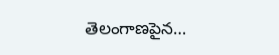తెలంగాణపైన…